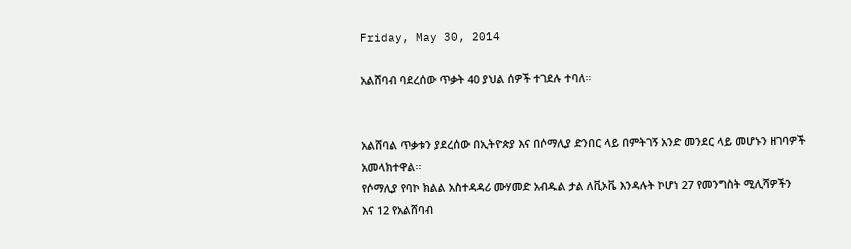Friday, May 30, 2014

አልሸባብ ባደረሰው ጥቃት 40 ያህል ሰዎች ተገደሉ ተባለ፡፡


አልሸባል ጥቃቱን ያደረሰው በኢትዮጵያ እና በሶማሊያ ድንበር ላይ በምትገኝ አንድ መንደር ላይ መሆኑን ዘገባዎች አመላክተዋል፡፡
የሶማሊያ የባኮ ክልል አስተዳዳሪ ሙሃመድ አብዱል ታል ለቪኦቬ እንዳሉት ኮሆነ 27 የመንግስት ሚሊሻዎችን እና 12 የአልሸባብ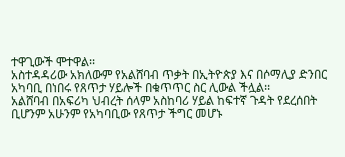ተዋጊውች ሞተዋል፡፡
አስተዳዳሪው አክለውም የአልሸባብ ጥቃት በኢትዮጵያ እና በሶማሊያ ድንበር አካባቢ በነበሩ የጸጥታ ሃይሎች በቁጥጥር ስር ሊውል ችሏል፡፡
አልሸባብ በአፍሪካ ህብረት ሰላም አስከባሪ ሃይል ከፍተኛ ጉዳት የደረሰበት ቢሆንም አሁንም የአካባቢው የጸጥታ ችግር መሆኑ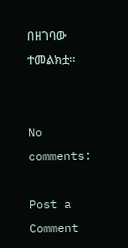በዘገባው ተመልክቷ፡፡


No comments:

Post a Comment